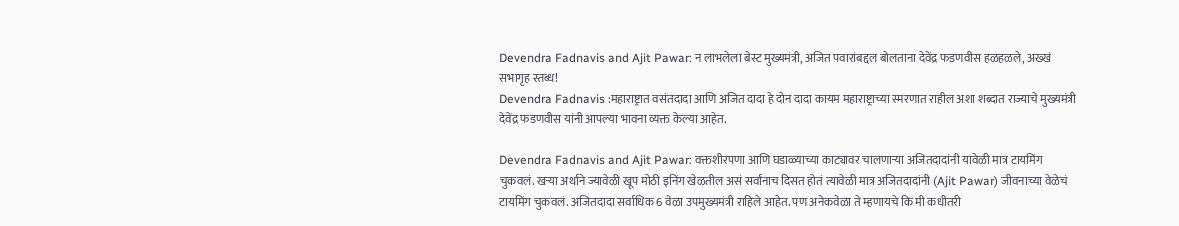Devendra Fadnavis and Ajit Pawar: न लाभलेला बेस्ट मुख्यमंत्री, अजित पवारांबद्दल बोलताना देवेंद्र फडणवीस हळहळले, अख्खं सभागृह स्तब्ध!
Devendra Fadnavis :महाराष्ट्रात वसंतदादा आणि अजित दादा हे दोन दादा कायम महाराष्ट्राच्या स्मरणात राहील अशा शब्दात राज्याचे मुख्यमंत्री देवेंद्र फडणवीस यांनी आपल्या भावना व्यक्त केल्या आहेत.

Devendra Fadnavis and Ajit Pawar: वक्तशीरपणा आणि घडाळ्याच्या काट्यावर चालणाऱ्या अजितदादांनी यावेळी मात्र टायमिंग चुकवलं. खऱ्या अर्थाने ज्यावेळी खूप मोठी इनिंग खेळतील असं सर्वांनाच दिसत होतं त्यावेळी मात्र अजितदादांनी (Ajit Pawar) जीवनाच्या वेळेचं टायमिंग चुकवलं. अजितदादा सर्वाधिक 6 वेळा उपमुख्यमंत्री राहिले आहेत. पण अनेकवेळा ते म्हणायचे कि मी कधीतरी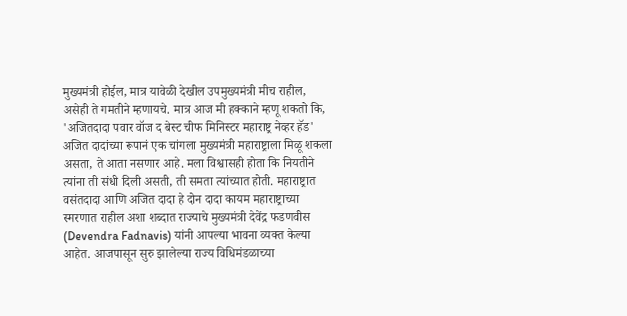मुख्यमंत्री होईल, मात्र यावेळी देखील उपमुख्यमंत्री मीच राहील, असेही ते गमतीने म्हणायचे. मात्र आज मी हक्काने म्हणू शकतो कि, 'अजितदादा पवार वॉज द बेस्ट चीफ मिनिस्टर महाराष्ट्र नेव्हर हॅड'
अजित दादांच्या रूपानं एक चांगला मुख्यमंत्री महाराष्ट्राला मिळू शकला असता, ते आता नसणार आहे. मला विश्वासही होता कि नियतीने त्यांना ती संधी दिली असती, ती समता त्यांच्यात होती. महाराष्ट्रात वसंतदादा आणि अजित दादा हे दोन दादा कायम महाराष्ट्राच्या स्मरणात राहील अशा शब्दात राज्याचे मुख्यमंत्री देवेंद्र फडणवीस (Devendra Fadnavis) यांनी आपल्या भावना व्यक्त केल्या आहेत. आजपासून सुरु झालेल्या राज्य विधिमंडळाच्या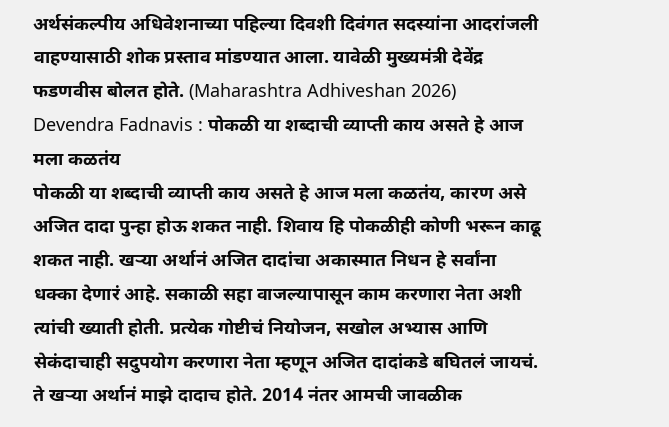अर्थसंकल्पीय अधिवेशनाच्या पहिल्या दिवशी दिवंगत सदस्यांना आदरांजली वाहण्यासाठी शोक प्रस्ताव मांडण्यात आला. यावेळी मुख्यमंत्री देवेंद्र फडणवीस बोलत होते. (Maharashtra Adhiveshan 2026)
Devendra Fadnavis : पोकळी या शब्दाची व्याप्ती काय असते हे आज मला कळतंय
पोकळी या शब्दाची व्याप्ती काय असते हे आज मला कळतंय, कारण असे अजित दादा पुन्हा होऊ शकत नाही. शिवाय हि पोकळीही कोणी भरून काढू शकत नाही. खऱ्या अर्थानं अजित दादांचा अकास्मात निधन हे सर्वांना धक्का देणारं आहे. सकाळी सहा वाजल्यापासून काम करणारा नेता अशी त्यांची ख्याती होती. प्रत्येक गोष्टीचं नियोजन, सखोल अभ्यास आणि सेकंदाचाही सदुपयोग करणारा नेता म्हणून अजित दादांकडे बघितलं जायचं. ते खऱ्या अर्थानं माझे दादाच होते. 2014 नंतर आमची जावळीक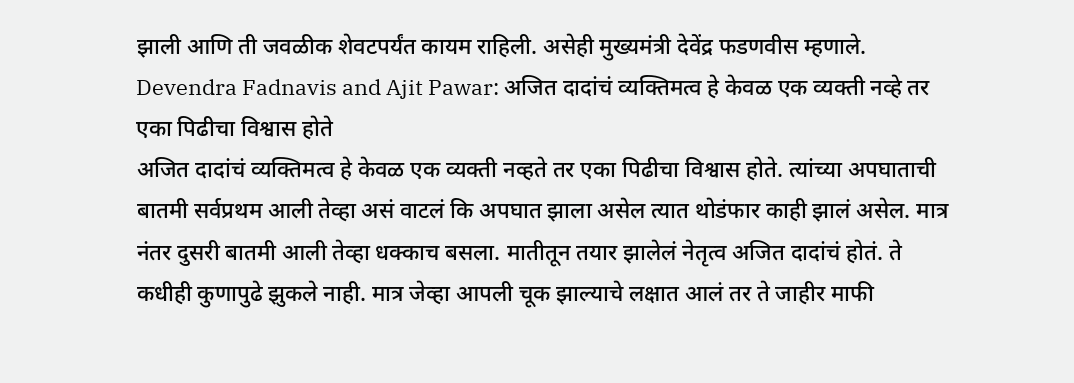झाली आणि ती जवळीक शेवटपर्यंत कायम राहिली. असेही मुख्यमंत्री देवेंद्र फडणवीस म्हणाले.
Devendra Fadnavis and Ajit Pawar: अजित दादांचं व्यक्तिमत्व हे केवळ एक व्यक्ती नव्हे तर एका पिढीचा विश्वास होते
अजित दादांचं व्यक्तिमत्व हे केवळ एक व्यक्ती नव्हते तर एका पिढीचा विश्वास होते. त्यांच्या अपघाताची बातमी सर्वप्रथम आली तेव्हा असं वाटलं कि अपघात झाला असेल त्यात थोडंफार काही झालं असेल. मात्र नंतर दुसरी बातमी आली तेव्हा धक्काच बसला. मातीतून तयार झालेलं नेतृत्व अजित दादांचं होतं. ते कधीही कुणापुढे झुकले नाही. मात्र जेव्हा आपली चूक झाल्याचे लक्षात आलं तर ते जाहीर माफी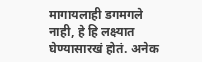मागायलाही डगमगले नाही, हे हि लक्ष्यात घेण्यासारखं होतं. अनेक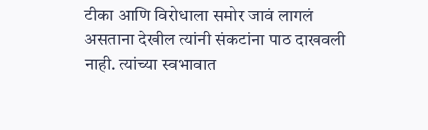टीका आणि विरोधाला समोर जावं लागलं असताना देखील त्यांनी संकटांना पाठ दाखवली नाही. त्यांच्या स्वभावात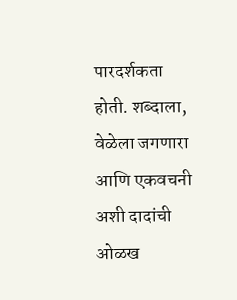पारदर्शकता होती. शब्दाला, वेळेला जगणारा आणि एकवचनी अशी दादांची ओळख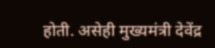होती. असेही मुख्यमंत्री देवेंद्र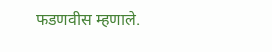फडणवीस म्हणाले.